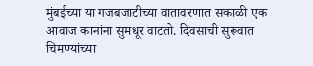मुंबईच्या या गजबजाटीच्या वातावरणात सकाळी एक आवाज कानांना सुमधूर वाटतो. दिवसाची सुरूवात चिमण्यांच्या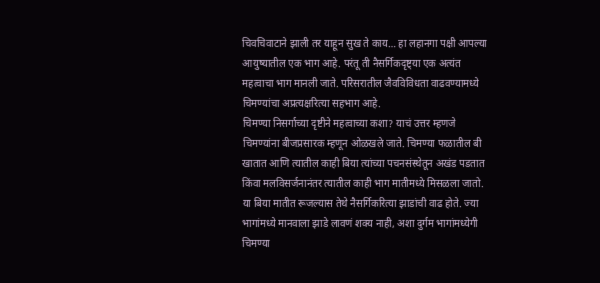चिवचिवाटाने झाली तर याहून सुख ते काय… हा लहानगा पक्षी आपल्या आयुष्यातील एक भाग आहे. परंतू ती नैसर्गिकदृष्ट्या एक अत्यंत महत्वाचा भाग मानली जाते. परिसरातील जैवविविधता वाढवण्यामध्ये चिमण्यांचा अप्रत्यक्षरित्या सहभाग आहे.
चिमण्या निसर्गाच्या दृष्टीने महत्वाच्या कशा? याचं उत्तर म्हणजे चिमण्यांना बीजप्रसारक म्हणून ओळखले जाते. चिमण्या फळातील बी खातात आणि त्यातील काही बिया त्यांच्या पचनसंस्थेतून अखंड पडतात किंवा मलविसर्जनानंतर त्यातील काही भाग मातीमध्ये मिसळला जातो. या बिया मातीत रूजल्यास तेथे नैसर्गिकरित्या झाडांची वाढ होते. ज्या भागांमध्ये मानवाला झाडे लावणं शक्य नाही, अशा दुर्गम भागांमध्येगी चिमण्या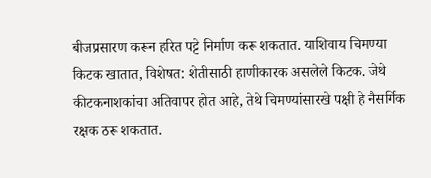बीजप्रसारण करून हरित पट्टे निर्माण करू शकतात. याशिवाय चिमण्या किटक खातात, विशेषत: शेतीसाठी हाणीकारक असलेले किटक. जेथे कीटकनाशकांचा अतिवापर होत आहे, तेथे चिमण्यांसारखे पक्षी हे नैसर्गिक रक्षक ठरू शकतात.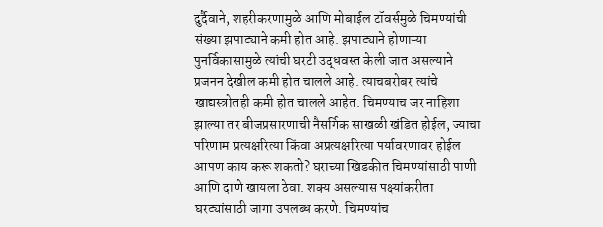दुर्दैवाने, शहरीकरणामुळे आणि मोबाईल टॉवर्समुळे चिमण्यांची संख्या झपाट्याने कमी होत आहे. झपाट्याने होणाऱ्या पुनर्विकासामुळे त्यांची घरटी उद्धवस्त केली जात असल्याने प्रजनन देखील कमी होत चालले आहे. त्याचबरोबर त्यांचे खाद्यस्त्रोतही कमी होत चालले आहेत. चिमण्याच जर नाहिशा झाल्या तर बीजप्रसारणाची नैसर्गिक साखळी खंडित होईल, ज्याचा परिणाम प्रत्यक्षरित्या किंवा अप्रत्यक्षरित्या पर्यावरणावर होईल
आपण काय करू शकतो? घराच्या खिडकीत चिमण्यांसाठी पाणी आणि दाणे खायला ठेवा. शक्य असल्यास पक्ष्यांकरीता घरट्यांसाठी जागा उपलब्ध करणे. चिमण्यांच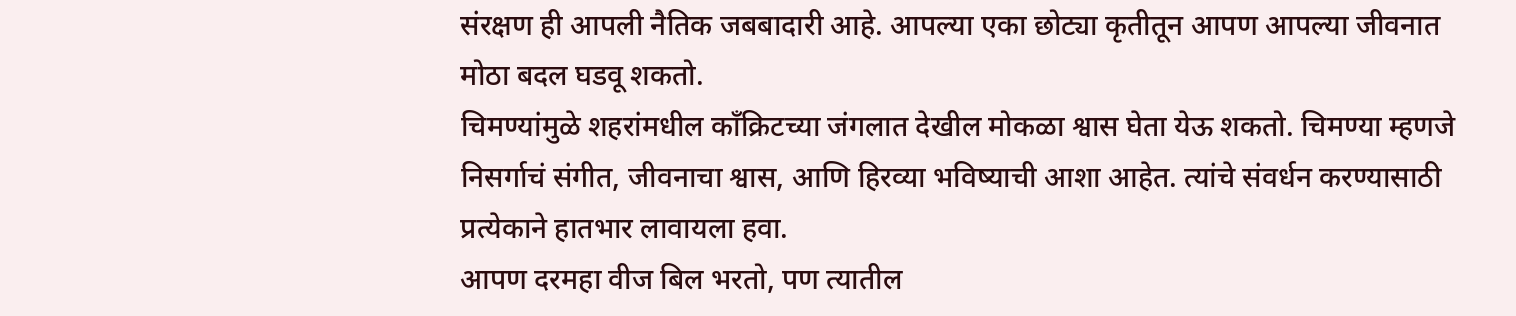संरक्षण ही आपली नैतिक जबबादारी आहे. आपल्या एका छोट्या कृतीतून आपण आपल्या जीवनात मोठा बदल घडवू शकतो.
चिमण्यांमुळे शहरांमधील काँक्रिटच्या जंगलात देखील मोकळा श्वास घेता येऊ शकतो. चिमण्या म्हणजे निसर्गाचं संगीत, जीवनाचा श्वास, आणि हिरव्या भविष्याची आशा आहेत. त्यांचे संवर्धन करण्यासाठी प्रत्येकाने हातभार लावायला हवा.
आपण दरमहा वीज बिल भरतो, पण त्यातील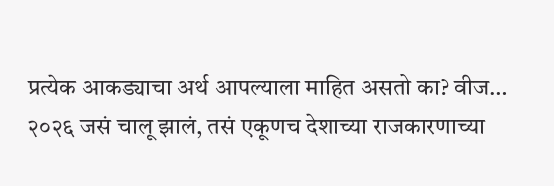प्रत्येक आकड्याचा अर्थ आपल्याला माहित असतो का? वीज…
२०२६ जसं चालू झालं, तसं एकूणच देशाच्या राजकारणाच्या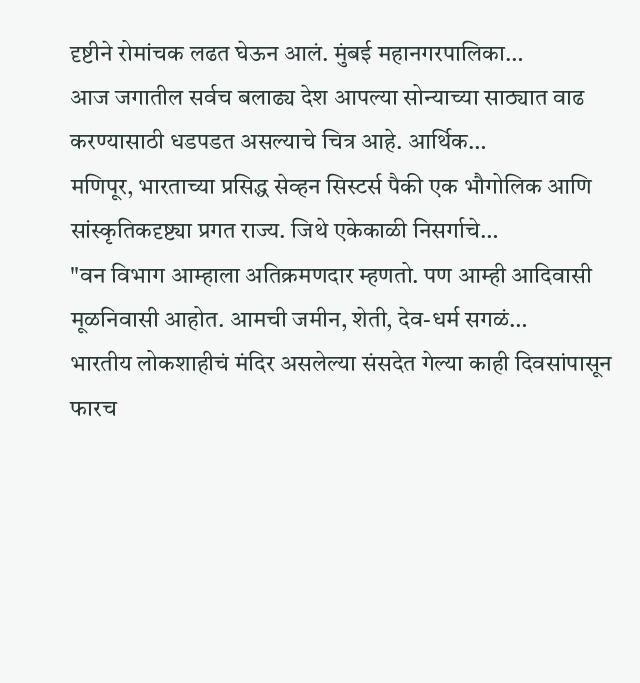दृष्टीने रोमांचक लढत घेऊन आलं. मुंबई महानगरपालिका…
आज जगातील सर्वच बलाढ्य देश आपल्या सोन्याच्या साठ्यात वाढ करण्यासाठी धडपडत असल्याचे चित्र आहे. आर्थिक…
मणिपूर, भारताच्या प्रसिद्ध सेव्हन सिस्टर्स पैकी एक भौगोलिक आणि सांस्कृतिकदृष्ट्या प्रगत राज्य. जिथे एकेकाळी निसर्गाचे…
"वन विभाग आम्हाला अतिक्रमणदार म्हणतो. पण आम्ही आदिवासी मूळनिवासी आहोत. आमची जमीन, शेती, देव-धर्म सगळं…
भारतीय लोकशाहीचं मंदिर असलेल्या संसदेत गेल्या काही दिवसांपासून फारच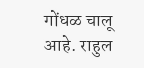गोंधळ चालू आहे. राहुल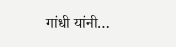गांधी यांनी…